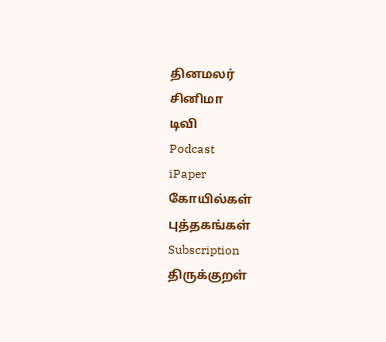தினமலர்
சினிமா
டிவி
Podcast
iPaper
கோயில்கள்
புத்தகங்கள்
Subscription
திருக்குறள்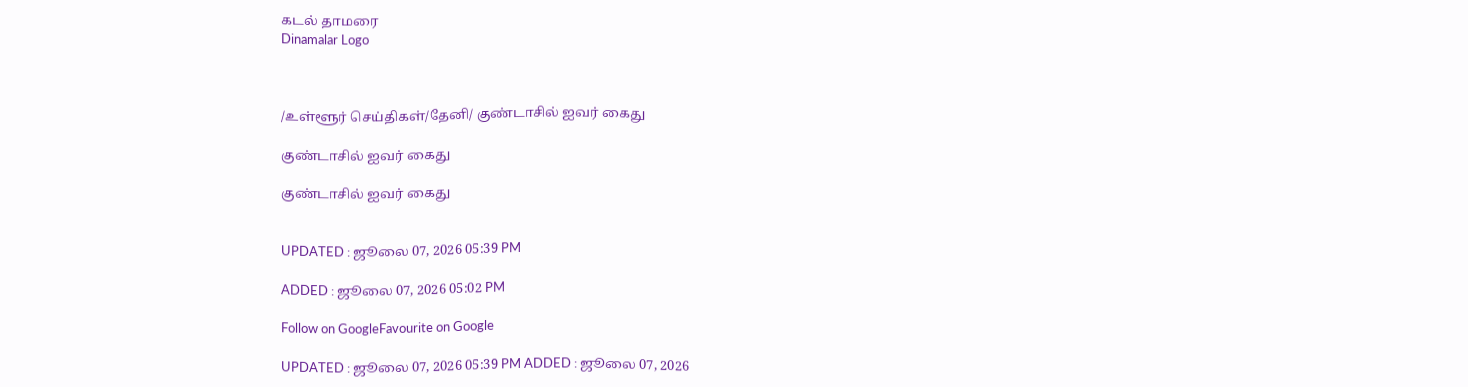கடல் தாமரை
Dinamalar Logo



/உள்ளூர் செய்திகள்/தேனி/ குண்டாசில் ஐவர் கைது

குண்டாசில் ஐவர் கைது

குண்டாசில் ஐவர் கைது


UPDATED : ஜூலை 07, 2026 05:39 PM

ADDED : ஜூலை 07, 2026 05:02 PM

Follow on GoogleFavourite on Google

UPDATED : ஜூலை 07, 2026 05:39 PM ADDED : ஜூலை 07, 2026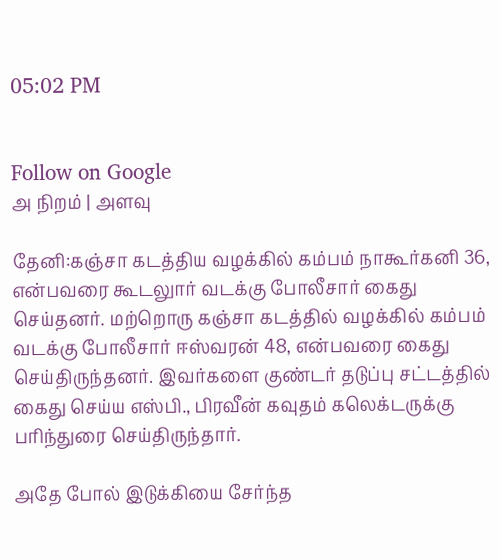05:02 PM


Follow on Google
அ நிறம் | அளவு

தேனி:கஞ்சா கடத்திய வழக்கில் கம்பம் நாகூர்கனி 36, என்பவரை கூடலுார் வடக்கு போலீசார் கைது செய்தனர். மற்றொரு கஞ்சா கடத்தில் வழக்கில் கம்பம் வடக்கு போலீசார் ஈஸ்வரன் 48, என்பவரை கைது செய்திருந்தனர். இவர்களை குண்டர் தடுப்பு சட்டத்தில் கைது செய்ய எஸ்பி., பிரவீன் கவுதம் கலெக்டருக்கு பரிந்துரை செய்திருந்தார்.

அதே போல் இடுக்கியை சேர்ந்த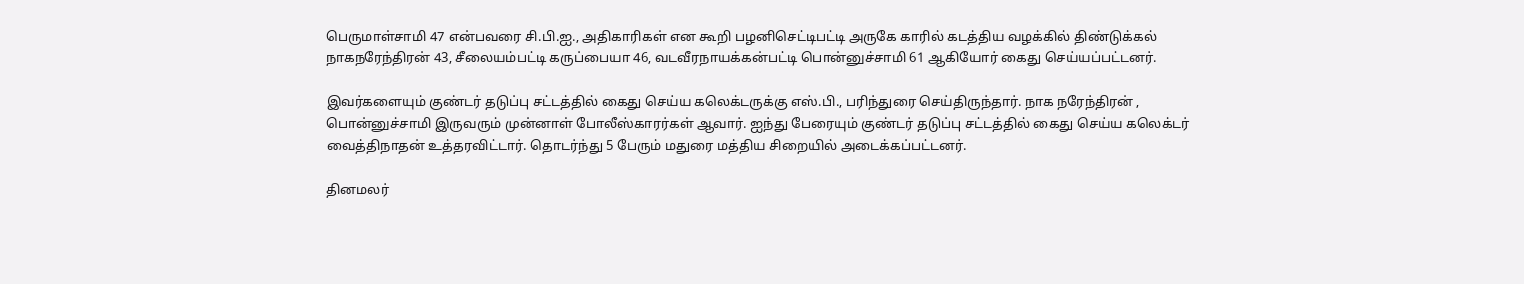பெருமாள்சாமி 47 என்பவரை சி.பி.ஐ., அதிகாரிகள் என கூறி பழனிசெட்டிபட்டி அருகே காரில் கடத்திய வழக்கில் திண்டுக்கல் நாகநரேந்திரன் 43, சீலையம்பட்டி கருப்பையா 46, வடவீரநாயக்கன்பட்டி பொன்னுச்சாமி 61 ஆகியோர் கைது செய்யப்பட்டனர்.

இவர்களையும் குண்டர் தடுப்பு சட்டத்தில் கைது செய்ய கலெக்டருக்கு எஸ்.பி., பரிந்துரை செய்திருந்தார். நாக நரேந்திரன் , பொன்னுச்சாமி இருவரும் முன்னாள் போலீஸ்காரர்கள் ஆவார். ஐந்து பேரையும் குண்டர் தடுப்பு சட்டத்தில் கைது செய்ய கலெக்டர் வைத்திநாதன் உத்தரவிட்டார். தொடர்ந்து 5 பேரும் மதுரை மத்திய சிறையில் அடைக்கப்பட்டனர்.

தினமலர்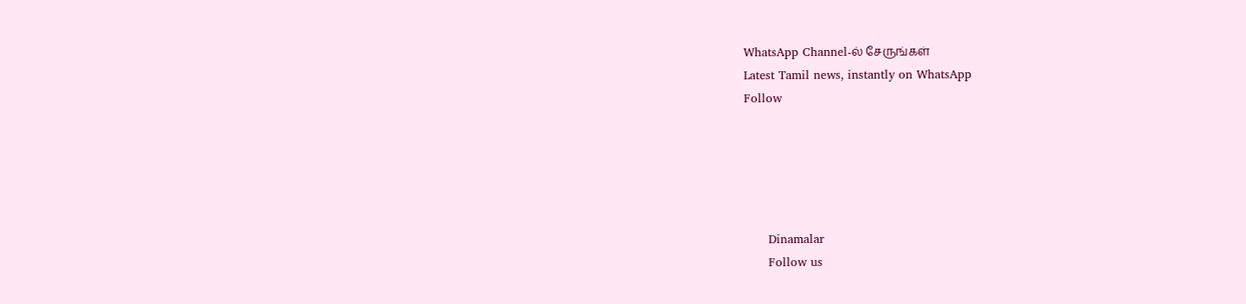WhatsApp Channel-ல் சேருங்கள்
Latest Tamil news, instantly on WhatsApp
Follow





      Dinamalar
      Follow us